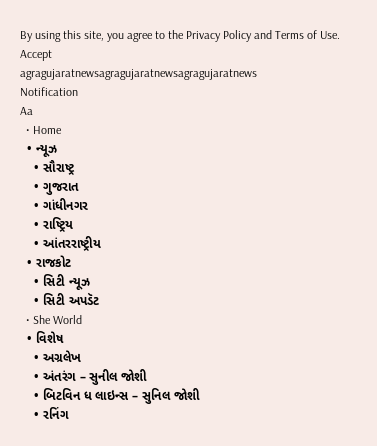By using this site, you agree to the Privacy Policy and Terms of Use.
Accept
agragujaratnewsagragujaratnewsagragujaratnews
Notification
Aa
  • Home
  • ન્યૂઝ
    • સૌરાષ્ટ્ર
    • ગુજરાત
    • ગાંધીનગર
    • રાષ્ટ્રિય
    • આંતરરાષ્ટ્રીય
  • રાજકોટ
    • સિટી ન્યૂઝ
    • સિટી અપડૅટ
  • She World
  • વિશેષ
    • અગ્રલેખ
    • અંતરંગ – સુનીલ જોશી
    • બિટવિન ધ લાઇન્સ – સુનિલ જોશી
    • રનિંગ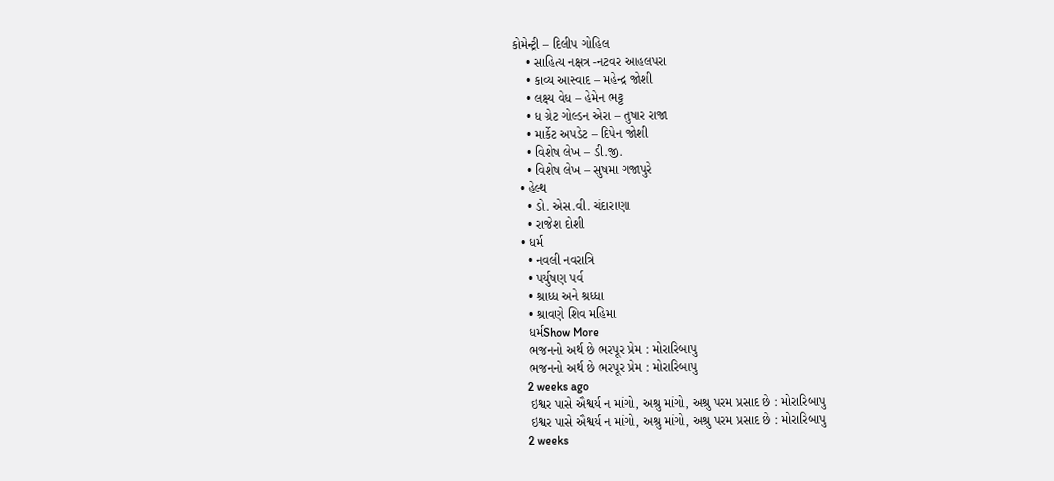કોમેન્ટ્રી – દિલીપ ગોહિલ
    • સાહિત્ય નક્ષત્ર -નટવર આહલપરા
    • કાવ્ય આસ્વાદ – મહેન્દ્ર જોશી
    • લક્ષ્ય વેધ – હેમેન ભટ્ટ
    • ધ ગ્રેટ ગોલ્ડન એરા – તુષાર રાજા
    • માર્કેટ અપડેટ – દિપેન જોશી
    • વિશેષ લેખ – ડી.જી.
    • વિશેષ લેખ – સુષમા ગજાપુરે
  • હેલ્થ
    • ડો. એસ.વી. ચંદારાણા
    • રાજેશ દોશી
  • ધર્મ
    • નવલી નવરાત્રિ
    • પર્યુષણ પર્વ
    • શ્રાધ્ધ અને શ્રધ્ધા
    • શ્રાવણે શિવ મહિમા
    ધર્મShow More
    ભજનનો અર્થ છે ભરપૂર પ્રેમ : મોરારિબાપુ
    ભજનનો અર્થ છે ભરપૂર પ્રેમ : મોરારિબાપુ
    2 weeks ago
    ઇશ્વર પાસે ઐશ્વર્ય ન માંગો, અશ્રુ માંગો, અશ્રુ પરમ પ્રસાદ છે : મોરારિબાપુ
    ઇશ્વર પાસે ઐશ્વર્ય ન માંગો, અશ્રુ માંગો, અશ્રુ પરમ પ્રસાદ છે : મોરારિબાપુ
    2 weeks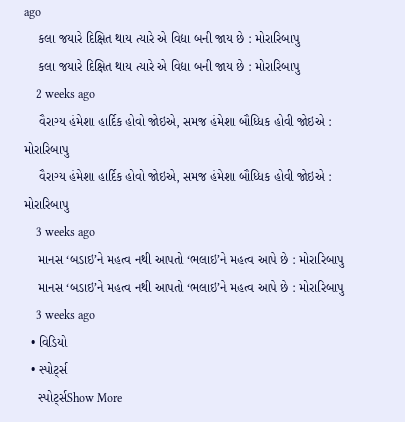ago
    કલા જયારે દિક્ષિત થાય ત્યારે એ વિદ્યા બની જાય છે : મોરારિબાપુ
    કલા જયારે દિક્ષિત થાય ત્યારે એ વિદ્યા બની જાય છે : મોરારિબાપુ
    2 weeks ago
    વૈરાગ્ય હંમેશા હાર્દિક હોવો જોઇએ, સમજ હંમેશા બૌધ્ધિક હોવી જોઇએ : મોરારિબાપુ
    વૈરાગ્ય હંમેશા હાર્દિક હોવો જોઇએ, સમજ હંમેશા બૌધ્ધિક હોવી જોઇએ : મોરારિબાપુ
    3 weeks ago
    માનસ ‘બડાઇ’ને મહત્વ નથી આપતો ‘ભલાઇ’ને મહત્વ આપે છે : મોરારિબાપુ
    માનસ ‘બડાઇ’ને મહત્વ નથી આપતો ‘ભલાઇ’ને મહત્વ આપે છે : મોરારિબાપુ
    3 weeks ago
  • વિડિયો
  • સ્પોર્ટ્સ
    સ્પોર્ટ્સShow More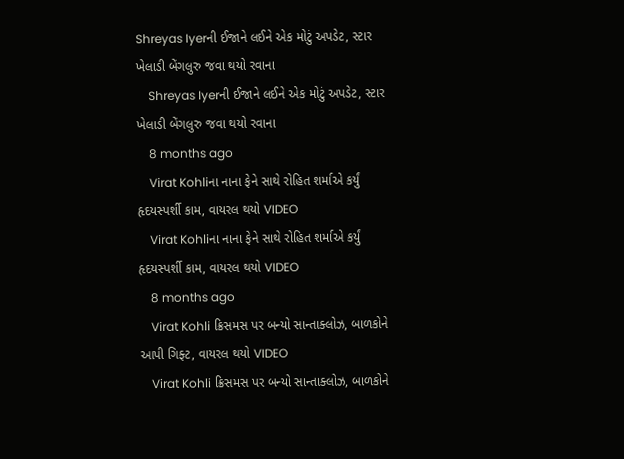Shreyas Iyerની ઈજાને લઈને એક મોટું અપડેટ, સ્ટાર ખેલાડી બેંગલુરુ જવા થયો રવાના
    Shreyas Iyerની ઈજાને લઈને એક મોટું અપડેટ, સ્ટાર ખેલાડી બેંગલુરુ જવા થયો રવાના
    8 months ago
    Virat Kohliના નાના ફેને સાથે રોહિત શર્માએ કર્યું હૃદયસ્પર્શી કામ, વાયરલ થયો VIDEO
    Virat Kohliના નાના ફેને સાથે રોહિત શર્માએ કર્યું હૃદયસ્પર્શી કામ, વાયરલ થયો VIDEO
    8 months ago
    Virat Kohli ક્રિસમસ પર બન્યો સાન્તાક્લોઝ, બાળકોને આપી ગિફ્ટ, વાયરલ થયો VIDEO
    Virat Kohli ક્રિસમસ પર બન્યો સાન્તાક્લોઝ, બાળકોને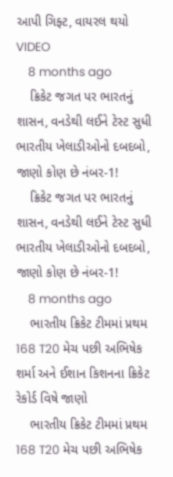આપી ગિફ્ટ, વાયરલ થયો VIDEO
    8 months ago
    ક્રિકેટ જગત પર ભારતનું શાસન, વનડેથી લઈને ટેસ્ટ સુધી ભારતીય ખેલાડીઓનો દબદબો, જાણો કોણ છે નંબર-1!
    ક્રિકેટ જગત પર ભારતનું શાસન, વનડેથી લઈને ટેસ્ટ સુધી ભારતીય ખેલાડીઓનો દબદબો, જાણો કોણ છે નંબર-1!
    8 months ago
    ભારતીય ક્રિકેટ ટીમમાં પ્રથમ 168 T20 મેચ પછી અભિષેક શર્મા અને ઈશાન કિશનના ક્રિકેટ રેકોર્ડ વિષે જાણો
    ભારતીય ક્રિકેટ ટીમમાં પ્રથમ 168 T20 મેચ પછી અભિષેક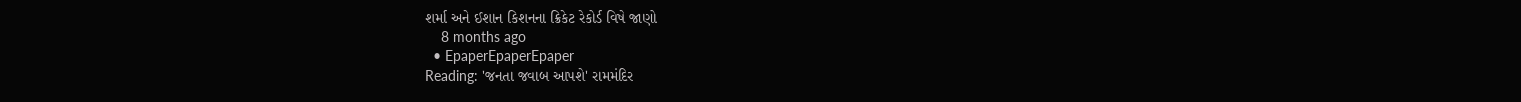શર્મા અને ઈશાન કિશનના ક્રિકેટ રેકોર્ડ વિષે જાણો
    8 months ago
  • EpaperEpaperEpaper
Reading: 'જનતા જવાબ આપશે' રામમંદિર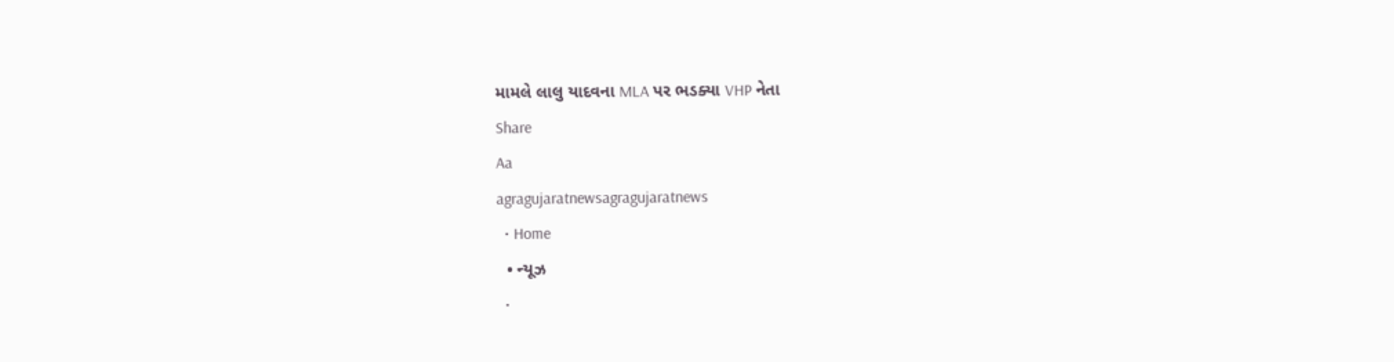મામલે લાલુ યાદવના MLA પર ભડક્યા VHP નેતા
Share
Aa
agragujaratnewsagragujaratnews
  • Home
  • ન્યૂઝ
  •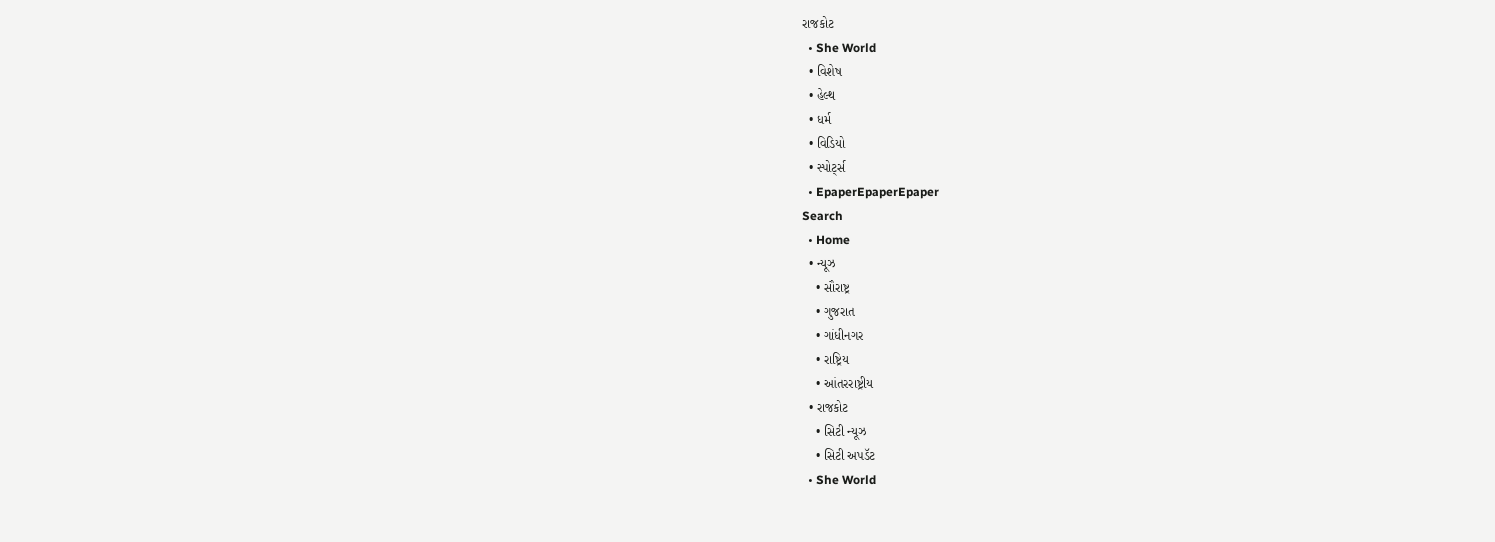રાજકોટ
  • She World
  • વિશેષ
  • હેલ્થ
  • ધર્મ
  • વિડિયો
  • સ્પોર્ટ્સ
  • EpaperEpaperEpaper
Search
  • Home
  • ન્યૂઝ
    • સૌરાષ્ટ્ર
    • ગુજરાત
    • ગાંધીનગર
    • રાષ્ટ્રિય
    • આંતરરાષ્ટ્રીય
  • રાજકોટ
    • સિટી ન્યૂઝ
    • સિટી અપડૅટ
  • She World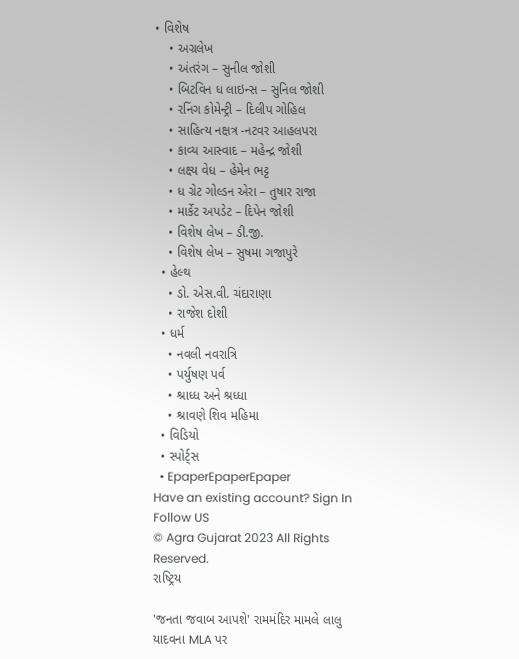• વિશેષ
    • અગ્રલેખ
    • અંતરંગ – સુનીલ જોશી
    • બિટવિન ધ લાઇન્સ – સુનિલ જોશી
    • રનિંગ કોમેન્ટ્રી – દિલીપ ગોહિલ
    • સાહિત્ય નક્ષત્ર -નટવર આહલપરા
    • કાવ્ય આસ્વાદ – મહેન્દ્ર જોશી
    • લક્ષ્ય વેધ – હેમેન ભટ્ટ
    • ધ ગ્રેટ ગોલ્ડન એરા – તુષાર રાજા
    • માર્કેટ અપડેટ – દિપેન જોશી
    • વિશેષ લેખ – ડી.જી.
    • વિશેષ લેખ – સુષમા ગજાપુરે
  • હેલ્થ
    • ડો. એસ.વી. ચંદારાણા
    • રાજેશ દોશી
  • ધર્મ
    • નવલી નવરાત્રિ
    • પર્યુષણ પર્વ
    • શ્રાધ્ધ અને શ્રધ્ધા
    • શ્રાવણે શિવ મહિમા
  • વિડિયો
  • સ્પોર્ટ્સ
  • EpaperEpaperEpaper
Have an existing account? Sign In
Follow US
© Agra Gujarat 2023 All Rights Reserved.
રાષ્ટ્રિય

'જનતા જવાબ આપશે' રામમંદિર મામલે લાલુ યાદવના MLA પર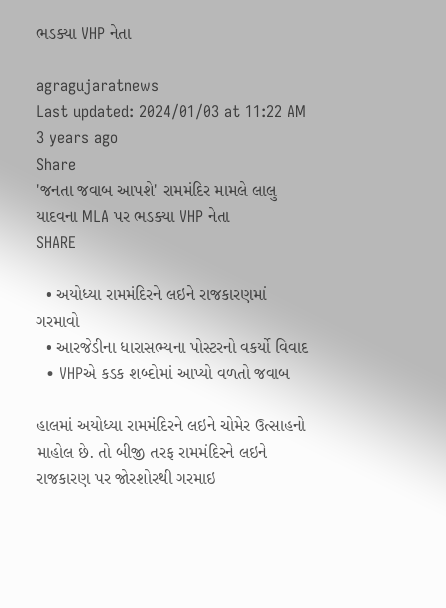ભડક્યા VHP નેતા

agragujaratnews
Last updated: 2024/01/03 at 11:22 AM
3 years ago
Share
'જનતા જવાબ આપશે' રામમંદિર મામલે લાલુ યાદવના MLA પર ભડક્યા VHP નેતા
SHARE

  • અયોધ્યા રામમંદિરને લઇને રાજકારણમાં ગરમાવો
  • આરજેડીના ધારાસભ્યના પોસ્ટરનો વકર્યો વિવાદ
  • VHPએ કડક શબ્દોમાં આપ્યો વળતો જવાબ

હાલમાં અયોધ્યા રામમંદિરને લઇને ચોમેર ઉત્સાહનો માહોલ છે. તો બીજી તરફ રામમંદિરને લઇને રાજકારણ પર જોરશોરથી ગરમાઇ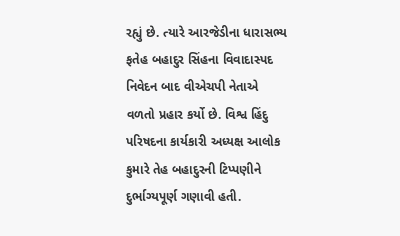રહ્યું છે. ત્યારે આરજેડીના ધારાસભ્ય ફતેહ બહાદુર સિંહના વિવાદાસ્પદ નિવેદન બાદ વીએચપી નેતાએ વળતો પ્રહાર કર્યો છે. વિશ્વ હિંદુ પરિષદના કાર્યકારી અધ્યક્ષ આલોક કુમારે તેહ બહાદુરની ટિપ્પણીને દુર્ભાગ્યપૂર્ણ ગણાવી હતી.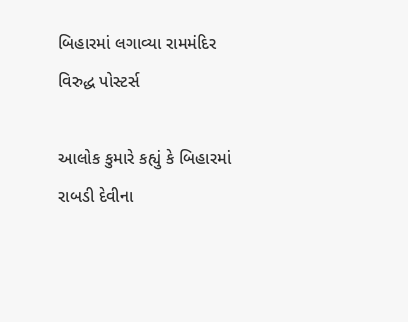બિહારમાં લગાવ્યા રામમંદિર વિરુદ્ધ પોસ્ટર્સ

આલોક કુમારે કહ્યું કે બિહારમાં રાબડી દેવીના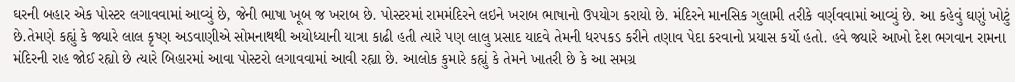ઘરની બહાર એક પોસ્ટર લગાવવામાં આવ્યું છે, જેની ભાષા ખૂબ જ ખરાબ છે. પોસ્ટરમાં રામમંદિરને લઇને ખરાબ ભાષાનો ઉપયોગ કરાયો છે. મંદિરને માનસિક ગુલામી તરીકે વર્ણવવામાં આવ્યું છે. આ કહેવું ઘણું ખોટું છે.તેમણે કહ્યું કે જ્યારે લાલ કૃષ્ણ અડવાણીએ સોમનાથથી અયોધ્યાની યાત્રા કાઢી હતી ત્યારે પણ લાલુ પ્રસાદ યાદવે તેમની ધરપકડ કરીને તણાવ પેદા કરવાનો પ્રયાસ કર્યો હતો. હવે જ્યારે આખો દેશ ભગવાન રામના મંદિરની રાહ જોઈ રહ્યો છે ત્યારે બિહારમાં આવા પોસ્ટરો લગાવવામાં આવી રહ્યા છે. આલોક કુમારે કહ્યું કે તેમને ખાતરી છે કે આ સમગ્ર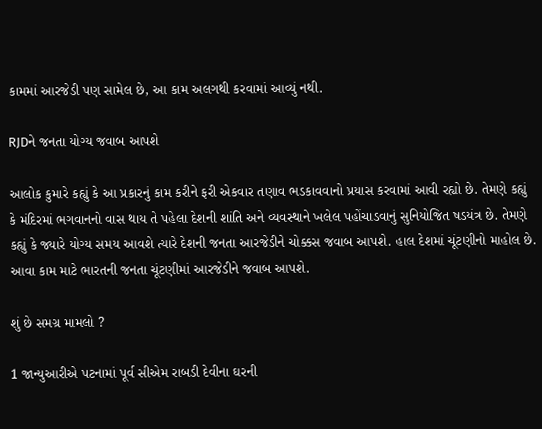કામમાં આરજેડી પણ સામેલ છે, આ કામ અલગથી કરવામાં આવ્યું નથી.

RJDને જનતા યોગ્ય જવાબ આપશે

આલોક કુમારે કહ્યું કે આ પ્રકારનું કામ કરીને ફરી એકવાર તણાવ ભડકાવવાનો પ્રયાસ કરવામાં આવી રહ્યો છે. તેમણે કહ્યું કે મંદિરમાં ભગવાનનો વાસ થાય તે પહેલા દેશની શાંતિ અને વ્યવસ્થાને ખલેલ પહોંચાડવાનું સુનિયોજિત ષડયંત્ર છે. તેમણે કહ્યું કે જ્યારે યોગ્ય સમય આવશે ત્યારે દેશની જનતા આરજેડીને ચોક્કસ જવાબ આપશે. હાલ દેશમાં ચૂંટણીનો માહોલ છે. આવા કામ માટે ભારતની જનતા ચૂંટણીમાં આરજેડીને જવાબ આપશે.

શું છે સમગ્ર મામલો ?

1 જાન્યુઆરીએ પટનામાં પૂર્વ સીએમ રાબડી દેવીના ઘરની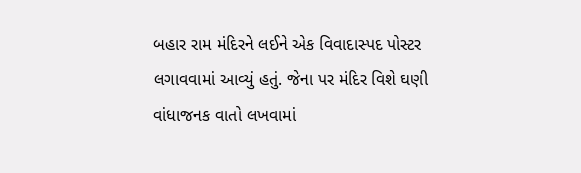બહાર રામ મંદિરને લઈને એક વિવાદાસ્પદ પોસ્ટર લગાવવામાં આવ્યું હતું. જેના પર મંદિર વિશે ઘણી વાંધાજનક વાતો લખવામાં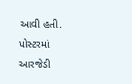આવી હતી. પોસ્ટરમાં આરજેડી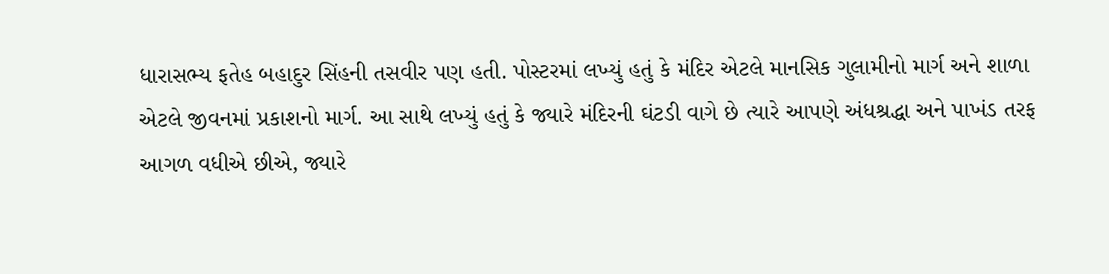ધારાસભ્ય ફતેહ બહાદુર સિંહની તસવીર પણ હતી. પોસ્ટરમાં લખ્યું હતું કે મંદિર એટલે માનસિક ગુલામીનો માર્ગ અને શાળા એટલે જીવનમાં પ્રકાશનો માર્ગ. આ સાથે લખ્યું હતું કે જ્યારે મંદિરની ઘંટડી વાગે છે ત્યારે આપણે અંધશ્રદ્ધા અને પાખંડ તરફ આગળ વધીએ છીએ, જ્યારે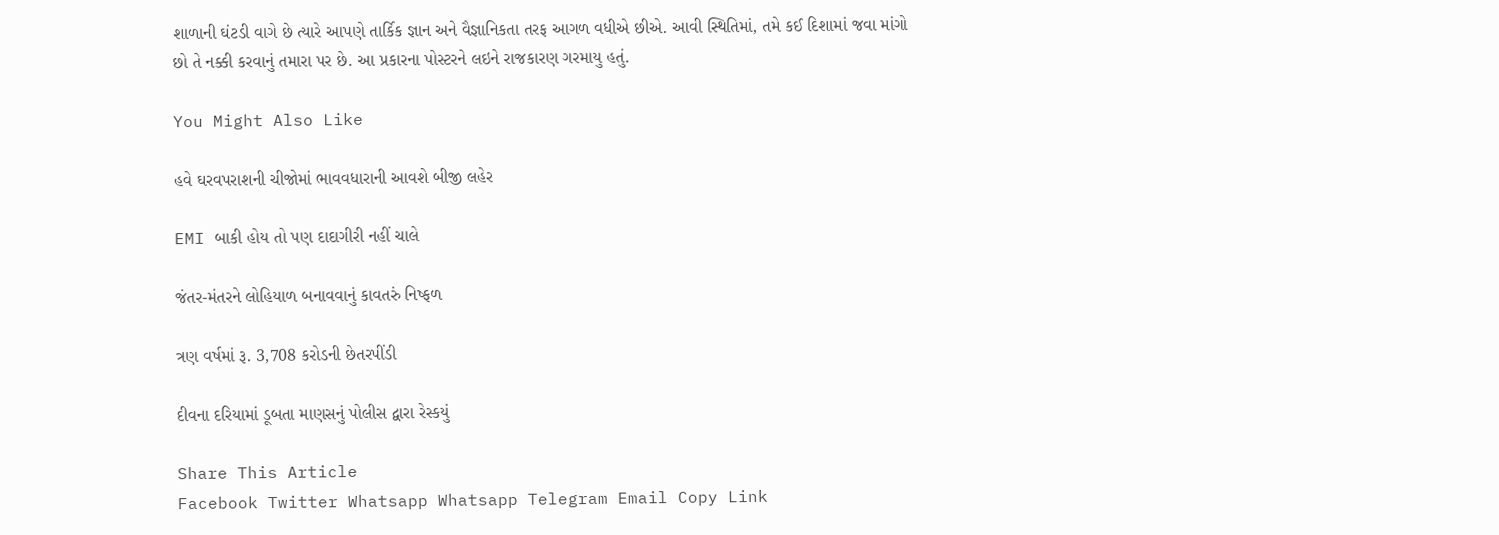શાળાની ઘંટડી વાગે છે ત્યારે આપણે તાર્કિક જ્ઞાન અને વૈજ્ઞાનિકતા તરફ આગળ વધીએ છીએ. આવી સ્થિતિમાં, તમે કઈ દિશામાં જવા માંગો છો તે નક્કી કરવાનું તમારા પર છે. આ પ્રકારના પોસ્ટરને લઇને રાજકારણ ગરમાયુ હતું.

You Might Also Like

હવે ઘરવપરાશની ચીજોમાં ભાવવધારાની આવશે બીજી લહેર

EMI બાકી હોય તો પણ દાદાગીરી નહીં ચાલે

જંતર-મંતરને લોહિયાળ બનાવવાનું કાવતરું નિષ્ફળ

ત્રણ વર્ષમાં રૂ. 3,708 કરોડની છેતરપીંડી

દીવના દરિયામાં ડૂબતા માણસનું પોલીસ દ્વારા રેસ્કયું

Share This Article
Facebook Twitter Whatsapp Whatsapp Telegram Email Copy Link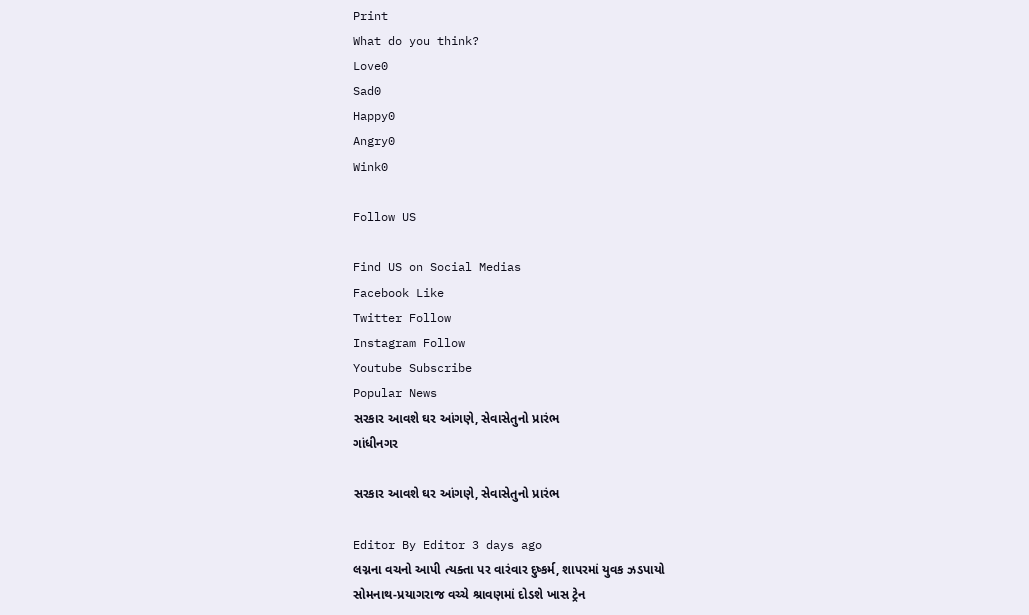Print
What do you think?
Love0
Sad0
Happy0
Angry0
Wink0

Follow US

Find US on Social Medias
Facebook Like
Twitter Follow
Instagram Follow
Youtube Subscribe
Popular News
સરકાર આવશે ઘર આંગણે, સેવાસેતુનો પ્રારંભ
ગાંધીનગર

સરકાર આવશે ઘર આંગણે, સેવાસેતુનો પ્રારંભ

Editor By Editor 3 days ago
લગ્નના વચનો આપી ત્યક્તા પર વારંવાર દુષ્કર્મ, શાપરમાં યુવક ઝડપાયો
સોમનાથ-પ્રયાગરાજ વચ્ચે શ્રાવણમાં દોડશે ખાસ ટ્રેન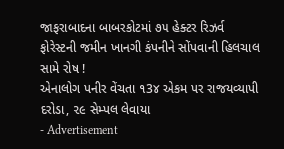જાફરાબાદના બાબરકોટમાં ૭૫ હેક્ટર રિઝર્વ ફોરેસ્ટની જમીન ખાનગી કંપનીને સોંપવાની હિલચાલ સામે રોષ !
એનાલોગ પનીર વેંચતા ૧3૪ એકમ પર રાજયવ્યાપી દરોડા, ૨૯ સેમ્પલ લેવાયા
- Advertisement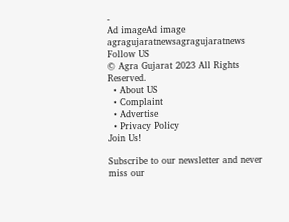-
Ad imageAd image
agragujaratnewsagragujaratnews
Follow US
© Agra Gujarat 2023 All Rights Reserved.
  • About US
  • Complaint
  • Advertise
  • Privacy Policy
Join Us!

Subscribe to our newsletter and never miss our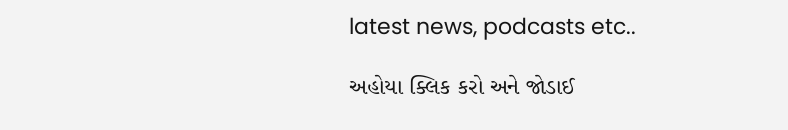latest news, podcasts etc..

અહોયા ક્લિક કરો અને જોડાઈ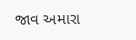જાવ અમારા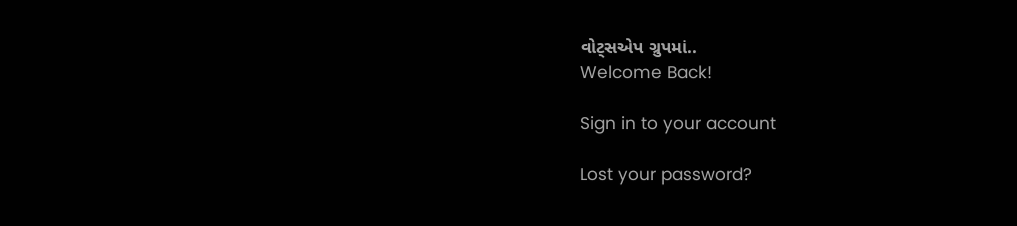વોટ્સએપ ગ્રુપમાં..
Welcome Back!

Sign in to your account

Lost your password?